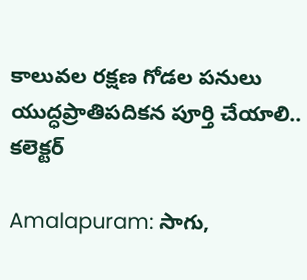కాలువల రక్షణ గోడల పనులు యుద్ధప్రాతిపదికన పూర్తి చేయాలి.. కలెక్టర్

Amalapuram: సాగు,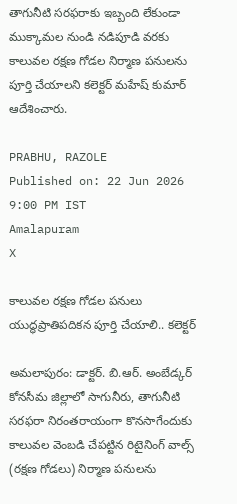తాగునీటి సరఫరాకు ఇబ్బంది లేకుండా ముక్కామల నుండి నడిపూడి వరకు కాలువల రక్షణ గోడల నిర్మాణ పనులను పూర్తి చేయాలని కలెక్టర్ మహేష్ కుమార్ ఆదేశించారు.

PRABHU, RAZOLE
Published on: 22 Jun 2026 9:00 PM IST
Amalapuram
X

కాలువల రక్షణ గోడల పనులు యుద్ధప్రాతిపదికన పూర్తి చేయాలి.. కలెక్టర్

అమలాపురం: డాక్టర్. బి.ఆర్. అంబేడ్కర్ కోనసీమ జిల్లాలో సాగునీరు, తాగునీటి సరఫరా నిరంతరాయంగా కొనసాగేందుకు కాలువల వెంబడి చేపట్టిన రిటైనింగ్ వాల్స్ (రక్షణ గోడలు) నిర్మాణ పనులను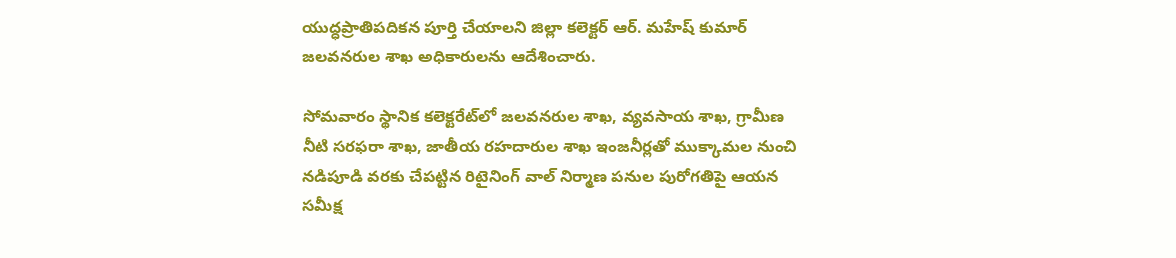యుద్ధప్రాతిపదికన పూర్తి చేయాలని జిల్లా కలెక్టర్ ఆర్. మహేష్ కుమార్ జలవనరుల శాఖ అధికారులను ఆదేశించారు.

సోమవారం స్థానిక కలెక్టరేట్‌లో జలవనరుల శాఖ, వ్యవసాయ శాఖ, గ్రామీణ నీటి సరఫరా శాఖ, జాతీయ రహదారుల శాఖ ఇంజనీర్లతో ముక్కామల నుంచి నడిపూడి వరకు చేపట్టిన రిటైనింగ్ వాల్ నిర్మాణ పనుల పురోగతిపై ఆయన సమీక్ష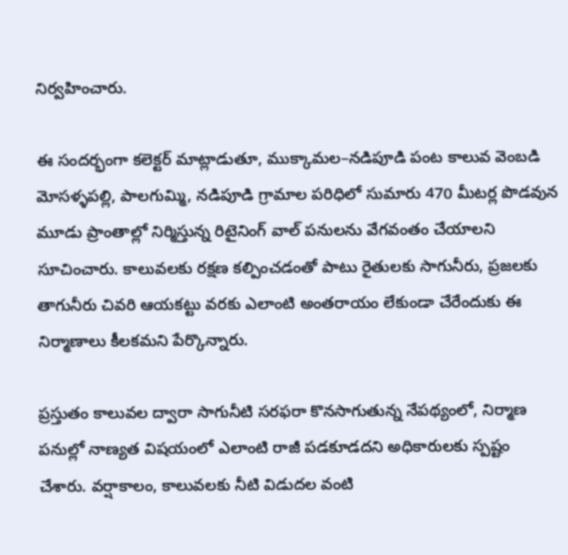నిర్వహించారు.

ఈ సందర్భంగా కలెక్టర్ మాట్లాడుతూ, ముక్కామల–నడిపూడి పంట కాలువ వెంబడి మోసళ్ళపల్లి, పాలగుమ్మి, నడిపూడి గ్రామాల పరిధిలో సుమారు 470 మీటర్ల పొడవున మూడు ప్రాంతాల్లో నిర్మిస్తున్న రిటైనింగ్ వాల్ పనులను వేగవంతం చేయాలని సూచించారు. కాలువలకు రక్షణ కల్పించడంతో పాటు రైతులకు సాగునీరు, ప్రజలకు తాగునీరు చివరి ఆయకట్టు వరకు ఎలాంటి అంతరాయం లేకుండా చేరేందుకు ఈ నిర్మాణాలు కీలకమని పేర్కొన్నారు.

ప్రస్తుతం కాలువల ద్వారా సాగునీటి సరఫరా కొనసాగుతున్న నేపథ్యంలో, నిర్మాణ పనుల్లో నాణ్యత విషయంలో ఎలాంటి రాజీ పడకూడదని అధికారులకు స్పష్టం చేశారు. వర్షాకాలం, కాలువలకు నీటి విడుదల వంటి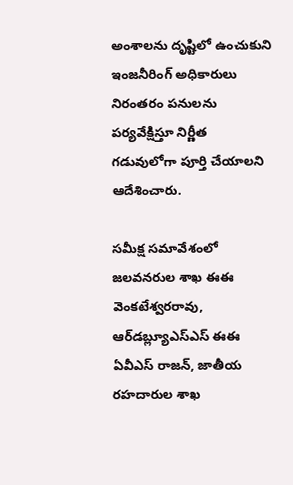అంశాలను దృష్టిలో ఉంచుకుని ఇంజనీరింగ్ అధికారులు నిరంతరం పనులను పర్యవేక్షిస్తూ నిర్ణీత గడువులోగా పూర్తి చేయాలని ఆదేశించారు.

సమీక్ష సమావేశంలో జలవనరుల శాఖ ఈఈ వెంకటేశ్వరరావు, ఆర్‌డబ్ల్యూఎస్‌ఎస్‌ ఈఈ ఏవీఎస్ రాజన్, జాతీయ రహదారుల శాఖ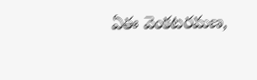ఏఈ వెంకటరమణ,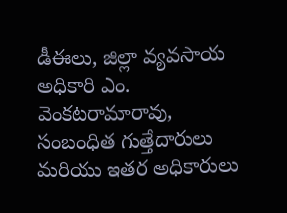డీఈలు, జిల్లా వ్యవసాయ అధికారి ఎం. వెంకటరామారావు, సంబంధిత గుత్తేదారులు మరియు ఇతర అధికారులు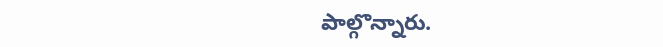పాల్గొన్నారు.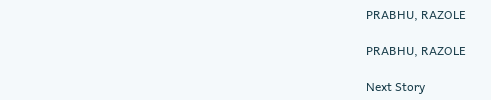PRABHU, RAZOLE

PRABHU, RAZOLE

Next Story